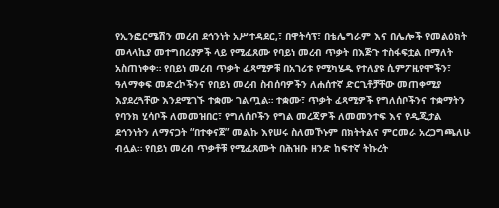የኢንፎርሜሽን መረብ ደኅንነት አሥተዳደር,፣ በዋትሳፕ፣ በቴሌግራም እና በሌሎች የመልዕክት መላላኪያ መተግበሪያዎች ላይ የሚፈጸሙ የባይነ መረብ ጥቃት በእጅጉ ተስፋፍቷል በማለት አስጠነቀቀ። የበይነ መረብ ጥቃት ፈጻሚዎቹ በአገሪቱ የሚካሄዱ የተለያዩ ሲምፖዚየሞችን፣ ዓለማቀፍ መድረኮችንና የበይነ መረብ ስብሰባዎችን ለሐሰተኛ ድርጊቶቻቸው መጠቀሚያ እያደረጓቸው እንደሚገኙ ተቋሙ ገልጧል። ተቋሙ፣ ጥቃት ፈጻሚዎች የግለሰቦችንና ተቋማትን የባንክ ሂሳቦች ለመመዝበር፣ የግለሰቦችን የግል መረጃዎች ለመመንተፍ እና የዲጂታል ደኅንነትን ለማናጋት “በተቀናጀ” መልኩ እየሠሩ ስለመኾኑም በክትትልና ምርመራ አረጋግጫለሁ ብሏል። የበይነ መረብ ጥቃቶቹ የሚፈጸሙት በሕዝቡ ዘንድ ከፍተኛ ትኩረት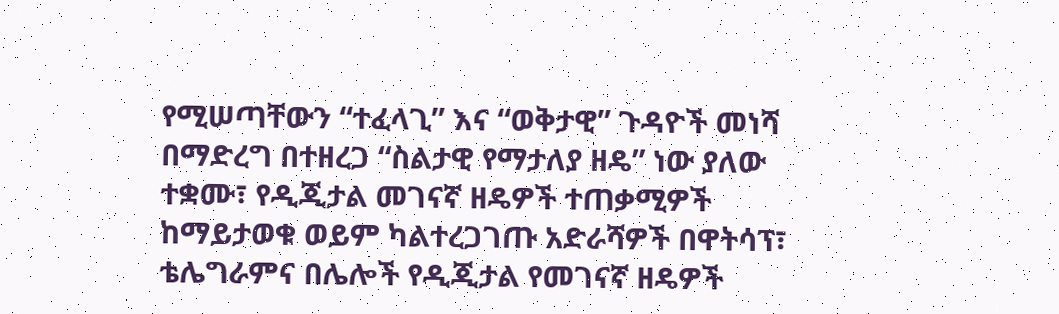የሚሠጣቸውን “ተፈላጊ” እና “ወቅታዊ” ጉዳዮች መነሻ በማድረግ በተዘረጋ “ስልታዊ የማታለያ ዘዴ” ነው ያለው ተቋሙ፣ የዲጂታል መገናኛ ዘዴዎች ተጠቃሚዎች ከማይታወቁ ወይም ካልተረጋገጡ አድራሻዎች በዋትሳፕ፣ ቴሌግራምና በሌሎች የዲጂታል የመገናኛ ዘዴዎች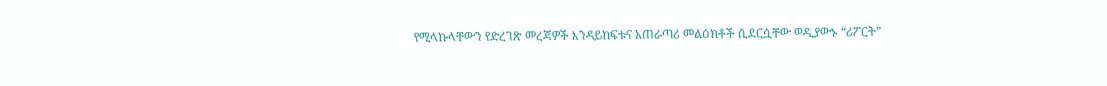የሚላኩላቸውን የድረገጽ መረጃዎች እንዳይከፍቱና አጠራጣሪ መልዕክቶች ሲደርሷቸው ወዲያውኑ “ሪፖርት”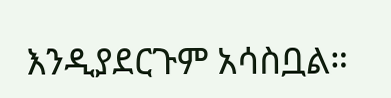እንዲያደርጉም አሳስቧል።